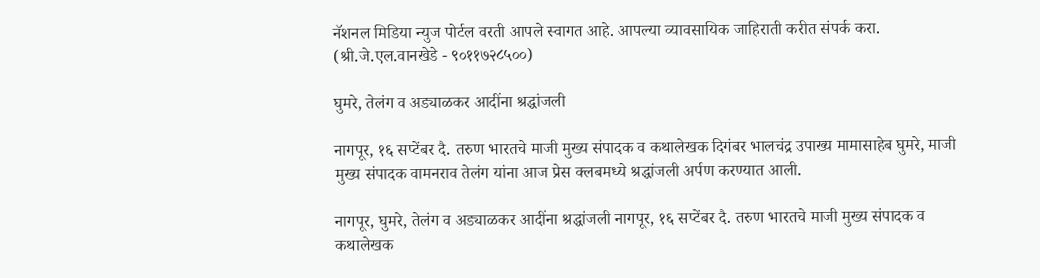नॅशनल मिडिया न्युज पोर्टल वरती आपले स्वागत आहे. आपल्या व्यावसायिक जाहिराती करीत संपर्क करा. (श्री.जे.एल.वानखेडे - ९०११७२८५००)

घुमरे, तेलंग व अड्याळकर आदींना श्रद्धांजली

नागपूर, १६ सप्टेंबर दै. तरुण भारतचे माजी मुख्य संपादक व कथालेखक दिगंबर भालचंद्र उपाख्य मामासाहेब घुमरे, माजी मुख्य संपादक वामनराव तेलंग यांना आज प्रेस क्लबमध्ये श्रद्धांजली अर्पण करण्यात आली.

नागपूर, घुमरे, तेलंग व अड्याळकर आदींना श्रद्धांजली नागपूर, १६ सप्टेंबर दै. तरुण भारतचे माजी मुख्य संपादक व कथालेखक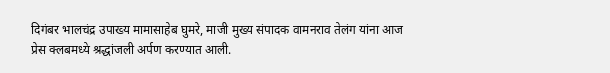दिगंबर भालचंद्र उपाख्य मामासाहेब घुमरे, माजी मुख्य संपादक वामनराव तेलंग यांना आज प्रेस क्लबमध्ये श्रद्धांजली अर्पण करण्यात आली.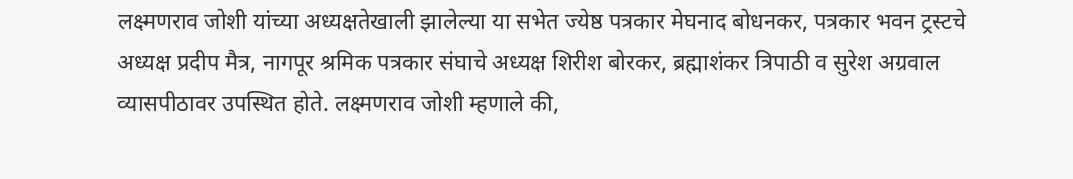लक्ष्मणराव जोशी यांच्या अध्यक्षतेखाली झालेल्या या सभेत ज्येष्ठ पत्रकार मेघनाद बोधनकर, पत्रकार भवन ट्रस्टचे अध्यक्ष प्रदीप मैत्र, नागपूर श्रमिक पत्रकार संघाचे अध्यक्ष शिरीश बोरकर, ब्रह्माशंकर त्रिपाठी व सुरेश अग्रवाल व्यासपीठावर उपस्थित होते. लक्ष्मणराव जोशी म्हणाले की,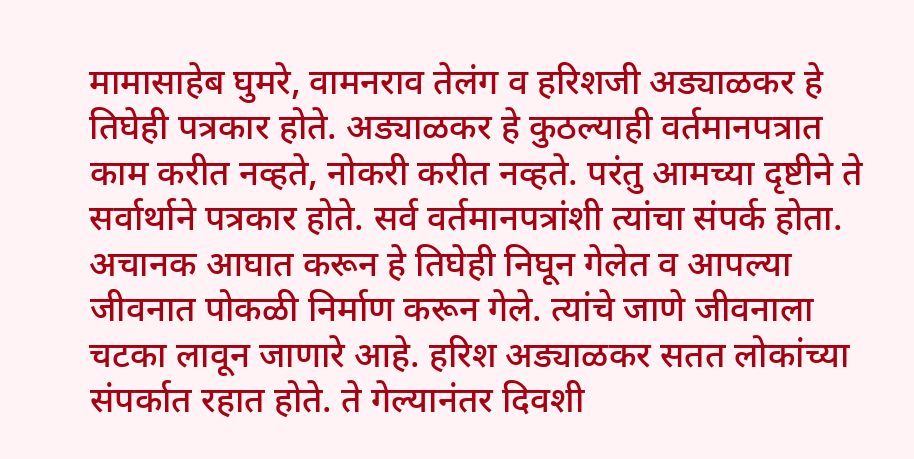मामासाहेब घुमरे, वामनराव तेलंग व हरिशजी अड्याळकर हे तिघेही पत्रकार होते. अड्याळकर हे कुठल्याही वर्तमानपत्रात काम करीत नव्हते, नोकरी करीत नव्हते. परंतु आमच्या दृष्टीने ते सर्वार्थाने पत्रकार होते. सर्व वर्तमानपत्रांशी त्यांचा संपर्क होता. अचानक आघात करून हे तिघेही निघून गेलेत व आपल्या जीवनात पोकळी निर्माण करून गेले. त्यांचे जाणे जीवनाला चटका लावून जाणारे आहे. हरिश अड्याळकर सतत लोकांच्या संपर्कात रहात होते. ते गेल्यानंतर दिवशी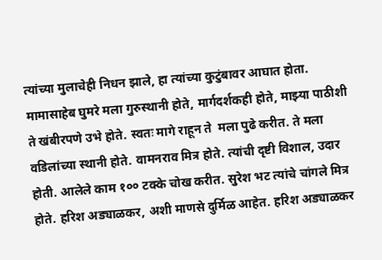त्यांच्या मुलाचेही निधन झाले, हा त्यांच्या कुटुंबावर आघात होता. मामासाहेब घुमरे मला गुरुस्थानी होते, मार्गदर्शकही होते, माझ्या पाठीशी ते खंबीरपणे उभे होते. स्वतः मागे राहून ते  मला पुढे करीत. ते मला वडिलांच्या स्थानी होते. वामनराव मित्र होते. त्यांची दृष्टी विशाल, उदार होती. आलेले काम १०० टक्के चोख करीत. सुरेश भट त्यांचे चांगले मित्र होते. हरिश अड्याळकर, अशी माणसे दुर्मिळ आहेत. हरिश अड्याळकर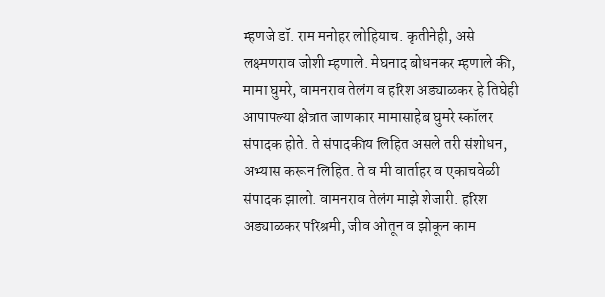म्हणजे डॉ. राम मनोहर लोहियाच. कृतीनेही, असे लक्ष्मणराव जोशी म्हणाले. मेघनाद बोधनकर म्हणाले की, मामा घुमरे, वामनराव तेलंग व हरिश अड्याळकर हे तिघेही आपापल्या क्षेत्रात जाणकार मामासाहेब घुमरे स्कॉलर संपादक होते. ते संपादकीय लिहित असले तरी संशोधन, अभ्यास करून लिहित. ते व मी वार्ताहर व एकाचवेळी संपादक झालो. वामनराव तेलंग माझे शेजारी. हरिश अड्याळकर परिश्रमी, जीव ओतून व झोकून काम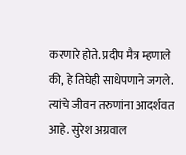करणारे होते. प्रदीप मैत्र म्हणाले की, हे तिघेही साधेपणाने जगले. त्यांचे जीवन तरुणांना आदर्शवत आहे. सुरेश अग्रवाल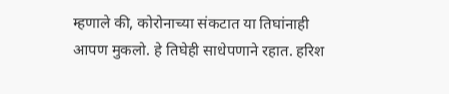म्हणाले की, कोरोनाच्या संकटात या तिघांनाही आपण मुकलो. हे तिघेही साधेपणाने रहात. हरिश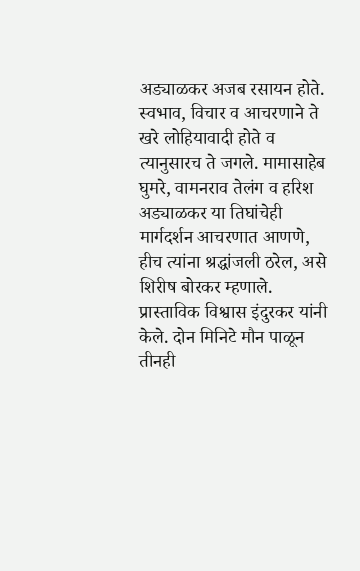अड्याळकर अजब रसायन होते. स्वभाव, विचार व आचरणाने ते खरे लोहियावादी होते व त्यानुसारच ते जगले. मामासाहेब घुमरे, वामनराव तेलंग व हरिश अड्याळकर या तिघांचेही मार्गदर्शन आचरणात आणणे, हीच त्यांना श्रद्धांजली ठरेल, असे शिरीष बोरकर म्हणाले. प्रास्ताविक विश्वास इंदुरकर यांनी केले. दोन मिनिटे मौन पाळून तीनही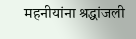महनीयांना श्रद्धांजली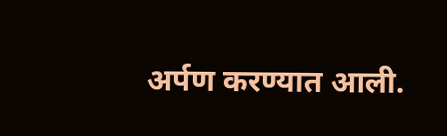अर्पण करण्यात आली.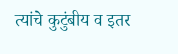त्यांचे कुटुंबीय व इतर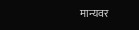मान्यवर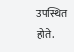उपस्थित होते.